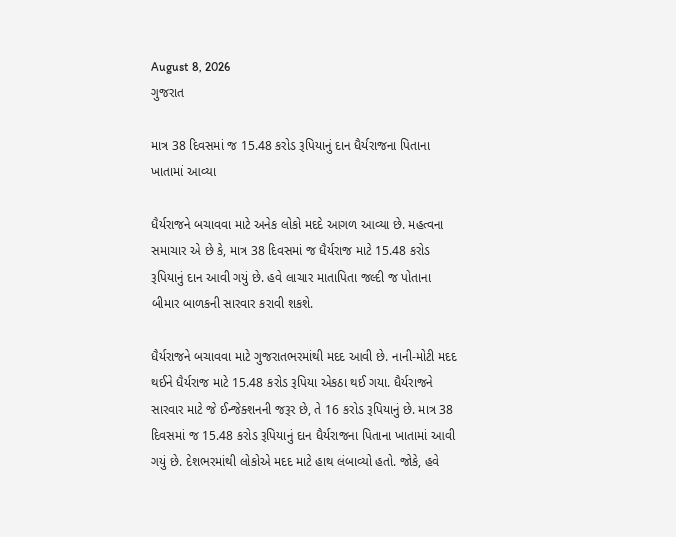August 8, 2026
ગુજરાત

માત્ર 38 દિવસમાં જ 15.48 કરોડ રૂપિયાનું દાન ધૈર્યરાજના પિતાના ખાતામાં આવ્યા

ધૈર્યરાજને બચાવવા માટે અનેક લોકો મદદે આગળ આવ્યા છે. મહત્વના સમાચાર એ છે કે, માત્ર 38 દિવસમાં જ ધૈર્યરાજ માટે 15.48 કરોડ રૂપિયાનું દાન આવી ગયું છે. હવે લાચાર માતાપિતા જલ્દી જ પોતાના બીમાર બાળકની સારવાર કરાવી શકશે.

ધૈર્યરાજને બચાવવા માટે ગુજરાતભરમાંથી મદદ આવી છે. નાની-મોટી મદદ થઈને ધૈર્યરાજ માટે 15.48 કરોડ રૂપિયા એકઠા થઈ ગયા. ધૈર્યરાજને સારવાર માટે જે ઈન્જેક્શનની જરૂર છે, તે 16 કરોડ રૂપિયાનું છે. માત્ર 38 દિવસમાં જ 15.48 કરોડ રૂપિયાનું દાન ધૈર્યરાજના પિતાના ખાતામાં આવી ગયું છે. દેશભરમાંથી લોકોએ મદદ માટે હાથ લંબાવ્યો હતો. જોકે, હવે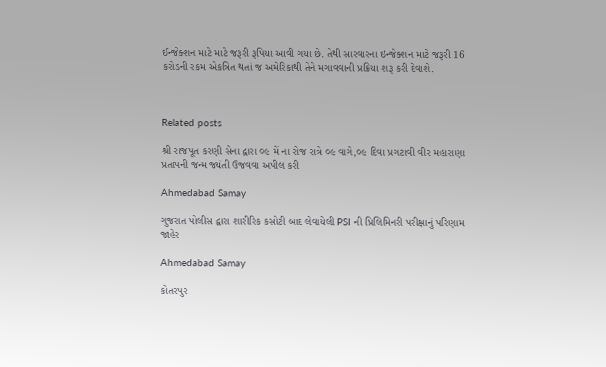ઈન્જેક્શન માટે માટે જરૂરી રૂપિયા આવી ગયા છે. તેથી સારવારના ઇન્જેક્શન માટે જરૂરી 16 કરોડની રકમ એકત્રિત થતાં જ અમેરિકાથી તેને મગાવવાની પ્રક્રિયા શરૂ કરી દેવાશે.



Related posts

શ્રી રાજપૂત કરણી સેના દ્વારા ૦૯ મેં ના રોજ રાત્રે ૦૯ વાગે,૦૯ દિવા પ્રગટાવી વીર મહારાણા પ્રતાપની જન્મ જ્યંતી ઉજવવા અપીલ કરી

Ahmedabad Samay

ગુજરાત પોલીસ દ્વારા શારીરિક કસોટી બાદ લેવાયેલી PSI ની પ્રિલિમિનરી પરીક્ષાનું પરિણામ જાહેર

Ahmedabad Samay

કોતરપુર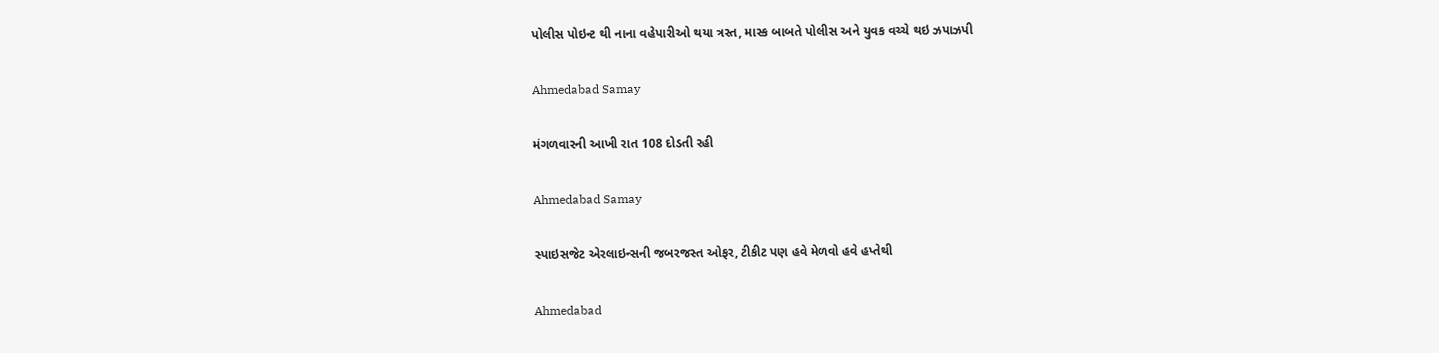પોલીસ પોઇન્ટ થી નાના વહેપારીઓ થયા ત્રસ્ત, માસ્ક બાબતે પોલીસ અને યુવક વચ્ચે થઇ ઝપાઝપી

Ahmedabad Samay

મંગળવારની આખી રાત 108 દોડતી રહી

Ahmedabad Samay

સ્પાઇસજેટ એરલાઇન્સની જબરજસ્ત ઓફર, ટીકીટ પણ હવે મેળવો હવે હપ્તેથી

Ahmedabad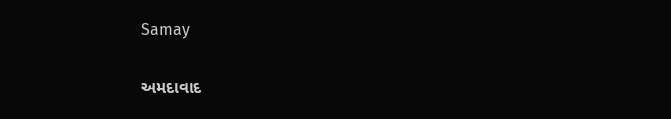Samay

અમદાવાદ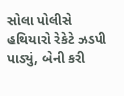સોલા પોલીસે હથિયારો રેકેટે ઝડપી પાડ્યું, બેની કરી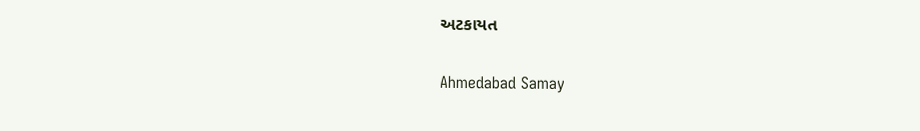અટકાયત

Ahmedabad Samay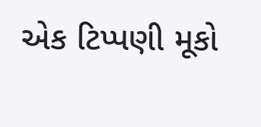એક ટિપ્પણી મૂકો